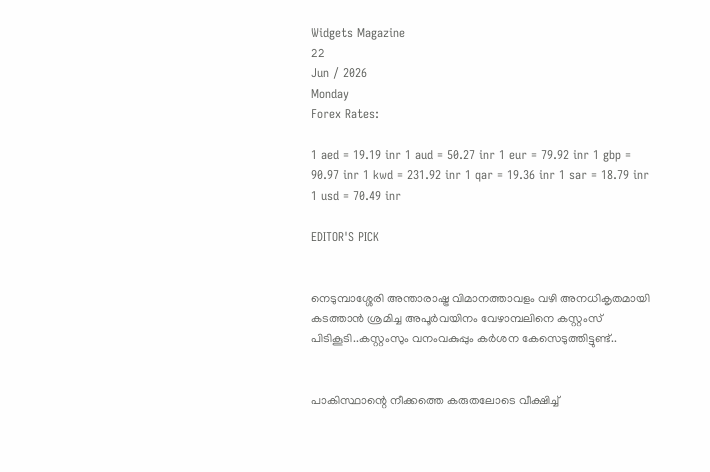Widgets Magazine
22
Jun / 2026
Monday
Forex Rates:

1 aed = 19.19 inr 1 aud = 50.27 inr 1 eur = 79.92 inr 1 gbp = 90.97 inr 1 kwd = 231.92 inr 1 qar = 19.36 inr 1 sar = 18.79 inr 1 usd = 70.49 inr

EDITOR'S PICK


നെടുമ്പാശ്ശേരി അന്താരാഷ്ട്ര വിമാനത്താവളം വഴി അനധികൃതമായി കടത്താൻ ശ്രമിച്ച അപൂർവയിനം വേഴാമ്പലിനെ കസ്റ്റംസ് പിടികൂടി..കസ്റ്റംസും വനംവകുപ്പും കർശന കേസെടുത്തിട്ടുണ്ട്..


പാകിസ്ഥാന്റെ നീക്കത്തെ കരുതലോടെ വീക്ഷിച്ച്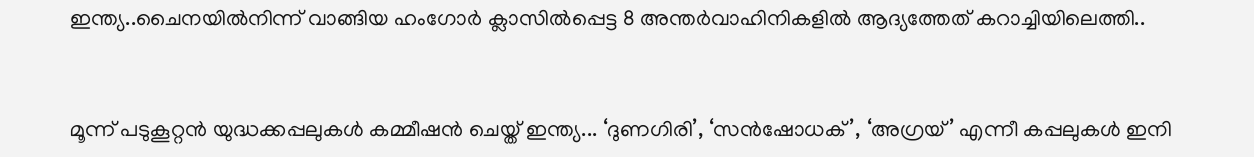ഇന്ത്യ..ചൈനയിൽനിന്ന് വാങ്ങിയ ഹംഗോർ ക്ലാസിൽപ്പെട്ട 8 അന്തർവാഹിനികളിൽ ആദ്യത്തേത് കറാച്ചിയിലെത്തി..


മൂന്ന് പടുകൂറ്റൻ യുദ്ധക്കപ്പലുകൾ കമ്മീഷൻ ചെയ്ത് ഇന്ത്യ... ‘ദുണഗിരി’, ‘സൻഷോധക്’, ‘അഗ്രയ്’ എന്നീ കപ്പലുകൾ ഇനി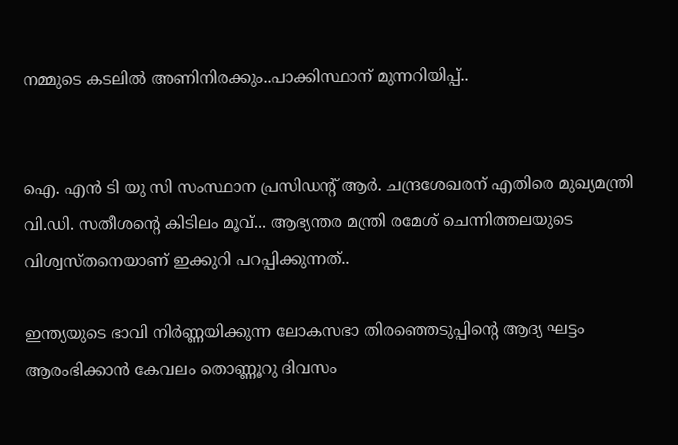നമ്മുടെ കടലിൽ അണിനിരക്കും..പാക്കിസ്ഥാന് മുന്നറിയിപ്പ്..


ഐ. എൻ ടി യു സി സംസ്ഥാന പ്രസിഡന്റ് ആർ. ചന്ദ്രശേഖരന് എതിരെ മുഖ്യമന്ത്രി വി.ഡി. സതീശന്റെ കിടിലം മൂവ്... ആഭ്യന്തര മന്ത്രി രമേശ് ചെന്നിത്തലയുടെ വിശ്വസ്തനെയാണ് ഇക്കുറി പറപ്പിക്കുന്നത്..

ഇന്ത്യയുടെ ഭാവി നിര്‍ണ്ണയിക്കുന്ന ലോകസഭാ തിരഞ്ഞെടുപ്പിന്റെ ആദ്യ ഘട്ടം ആരംഭിക്കാന്‍ കേവലം തൊണ്ണൂറു ദിവസം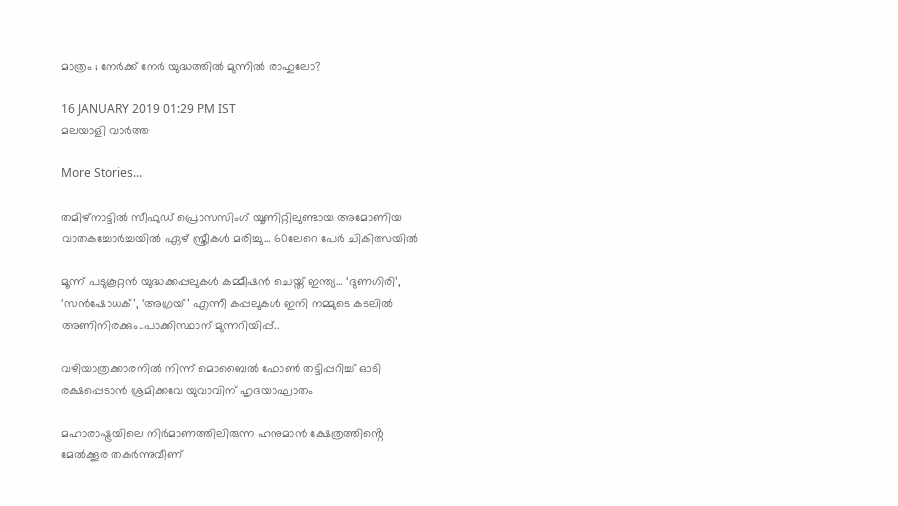മാത്രം ; നേർക്ക് നേർ യുദ്ധത്തിൽ മുന്നിൽ രാഹുലോ?

16 JANUARY 2019 01:29 PM IST
മലയാളി വാര്‍ത്ത

More Stories...

തമിഴ്നാട്ടിൽ സീഫുഡ് പ്രൊസസിംഗ് യൂണിറ്റിലുണ്ടായ അമോണിയ വാതകച്ചോർച്ചയിൽ ഏഴ് സ്ത്രീകൾ മരിച്ചു... 60ലേറെ പേർ ചികിത്സയിൽ

മൂന്ന് പടുകൂറ്റൻ യുദ്ധക്കപ്പലുകൾ കമ്മീഷൻ ചെയ്ത് ഇന്ത്യ... ‘ദുണഗിരി’, ‘സൻഷോധക്’, ‘അഗ്രയ്’ എന്നീ കപ്പലുകൾ ഇനി നമ്മുടെ കടലിൽ അണിനിരക്കും..പാക്കിസ്ഥാന് മുന്നറിയിപ്പ്..

വഴിയാത്രക്കാരനിൽ നിന്ന് മൊബൈൽ ഫോൺ തട്ടിപ്പറിച്ച് ഓടി രക്ഷപ്പെടാൻ ശ്രമിക്കവേ യുവാവിന് ഹൃദയാഘാതം

മഹാരാഷ്ട്രയിലെ നിർമാണത്തിലിരുന്ന ഹനുമാൻ ക്ഷേത്രത്തിൻ്റെ മേൽക്കൂര തകർന്നുവീണ്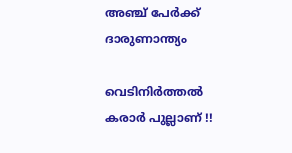അഞ്ച് പേർക്ക് ദാരുണാന്ത്യം

വെടിനിര്‍ത്തല്‍ കരാര്‍ പുല്ലാണ് !!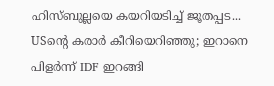ഹിസ്ബുല്ലയെ കയറിയടിച്ച് ജൂതപ്പട... USന്റെ കരാര്‍ കീറിയെറിഞ്ഞു; ഇറാനെ പിളര്‍ന്ന് IDF ഇറങ്ങി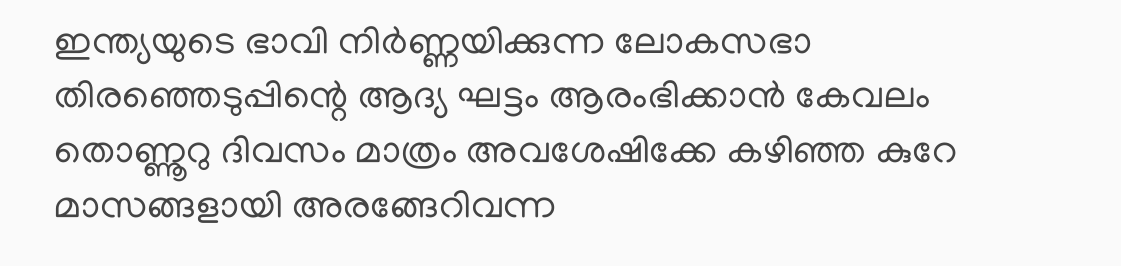ഇന്ത്യയുടെ ഭാവി നിര്‍ണ്ണയിക്കുന്ന ലോകസഭാ തിരഞ്ഞെടുപ്പിന്റെ ആദ്യ ഘട്ടം ആരംഭിക്കാന്‍ കേവലം തൊണ്ണൂറു ദിവസം മാത്രം അവശേഷിക്കേ കഴിഞ്ഞ കുറേ മാസങ്ങളായി അരങ്ങേറിവന്ന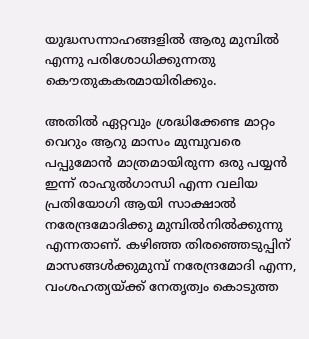യുദ്ധസന്നാഹങ്ങളില്‍ ആരു മുമ്പില്‍ എന്നു പരിശോധിക്കുന്നതു കൌതുകകരമായിരിക്കും.

അതില്‍ ഏറ്റവും ശ്രദ്ധിക്കേണ്ട മാറ്റം വെറും ആറു മാസം മുമ്പുവരെ പപ്പുമോന്‍ മാത്രമായിരുന്ന ഒരു പയ്യന്‍ ഇന്ന് രാഹുല്‍ഗാന്ധി എന്ന വലിയ പ്രതിയോഗി ആയി സാക്ഷാല്‍ നരേന്ദ്രമോദിക്കു മുമ്പില്‍നില്‍ക്കുന്നു എന്നതാണ്. കഴിഞ്ഞ തിരഞ്ഞെടുപ്പിന് മാസങ്ങള്‍ക്കുമുമ്പ് നരേന്ദ്രമോദി എന്ന, വംശഹത്യയ്ക്ക് നേതൃത്വം കൊടുത്ത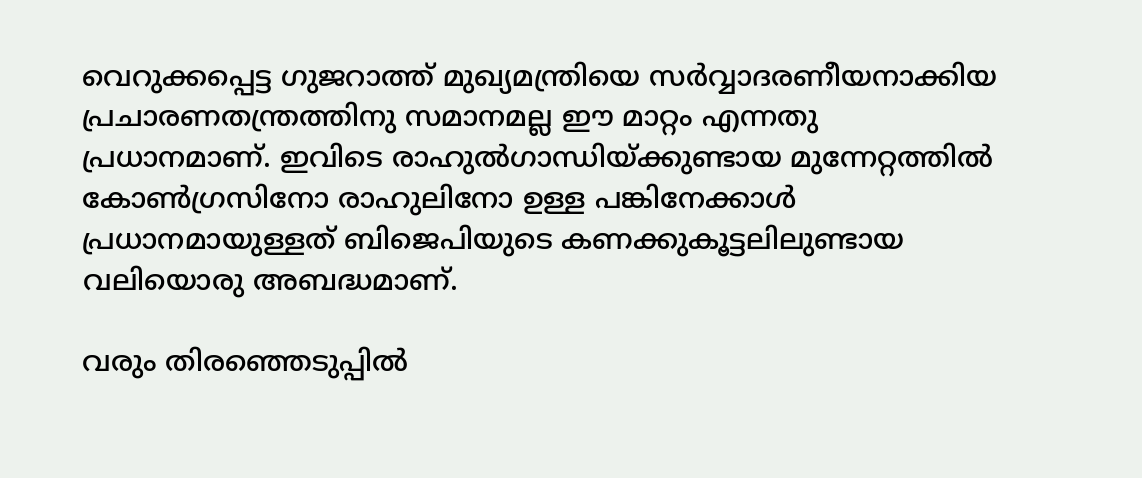വെറുക്കപ്പെട്ട ഗുജറാത്ത് മുഖ്യമന്ത്രിയെ സര്‍വ്വാദരണീയനാക്കിയ പ്രചാരണതന്ത്രത്തിനു സമാനമല്ല ഈ മാറ്റം എന്നതു പ്രധാനമാണ്. ഇവിടെ രാഹുല്‍ഗാന്ധിയ്ക്കുണ്ടായ മുന്നേറ്റത്തില്‍ കോണ്‍ഗ്രസിനോ രാഹുലിനോ ഉള്ള പങ്കിനേക്കാള്‍ പ്രധാനമായുള്ളത് ബിജെപിയുടെ കണക്കുകൂട്ടലിലുണ്ടായ വലിയൊരു അബദ്ധമാണ്.

വരും തിരഞ്ഞെടുപ്പില്‍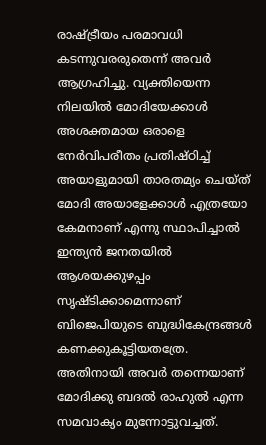രാഷ്ട്രീയം പരമാവധി കടന്നുവരരുതെന്ന് അവര്‍ ആഗ്രഹിച്ചു. വ്യക്തിയെന്ന നിലയില്‍ മോദിയേക്കാള്‍ അശക്തമായ ഒരാളെ നേര്‍വിപരീതം പ്രതിഷ്ഠിച്ച് അയാളുമായി താരതമ്യം ചെയ്ത് മോദി അയാളേക്കാള്‍ എത്രയോ കേമനാണ് എന്നു സ്ഥാപിച്ചാല്‍ ഇന്ത്യന്‍ ജനതയില്‍ ആശയക്കുഴപ്പം സൃഷ്ടിക്കാമെന്നാണ് ബിജെപിയുടെ ബുദ്ധികേന്ദ്രങ്ങള്‍ കണക്കുകൂട്ടിയതത്രേ. അതിനായി അവര്‍ തന്നെയാണ് മോദിക്കു ബദല്‍ രാഹുല്‍ എന്ന സമവാക്യം മുന്നോട്ടുവച്ചത്.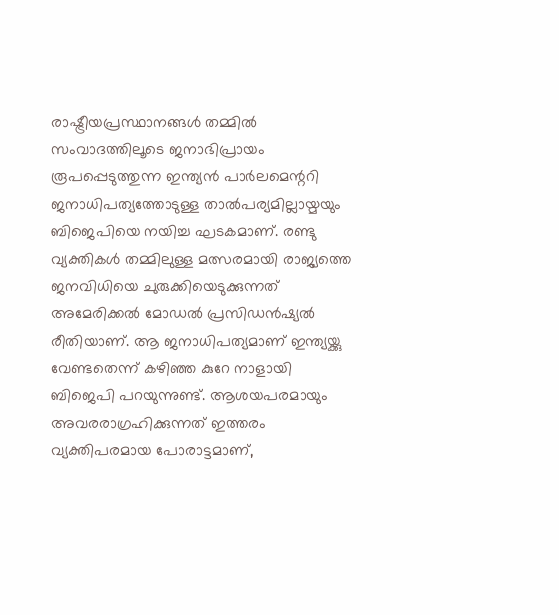രാഷ്ട്രീയപ്രസ്ഥാനങ്ങള്‍ തമ്മില്‍ സംവാദത്തിലൂടെ ജനാഭിപ്രായം രൂപപ്പെടുത്തുന്ന ഇന്ത്യന്‍ പാര്‍ലമെന്ററി ജനാധിപത്യത്തോടുള്ള താല്‍പര്യമില്ലായ്മയും ബിജെപിയെ നയിച്ച ഘടകമാണ്. രണ്ടു വ്യക്തികള്‍ തമ്മിലുള്ള മത്സരമായി രാജ്യത്തെ ജനവിധിയെ ചുരുക്കിയെടുക്കുന്നത് അമേരിക്കല്‍ മോ‍ഡല്‍ പ്രസിഡന്‍ഷ്യല്‍ രീതിയാണ്. ആ ജനാധിപത്യമാണ് ഇന്ത്യയ്ക്കു വേണ്ടതെന്ന് കഴിഞ്ഞ കുറേ നാളായി ബിജെപി പറയുന്നുണ്ട്. ആശയപരമായും അവരരാഗ്രഹിക്കുന്നത് ഇത്തരം വ്യക്തിപരമായ പോരാട്ടമാണ്,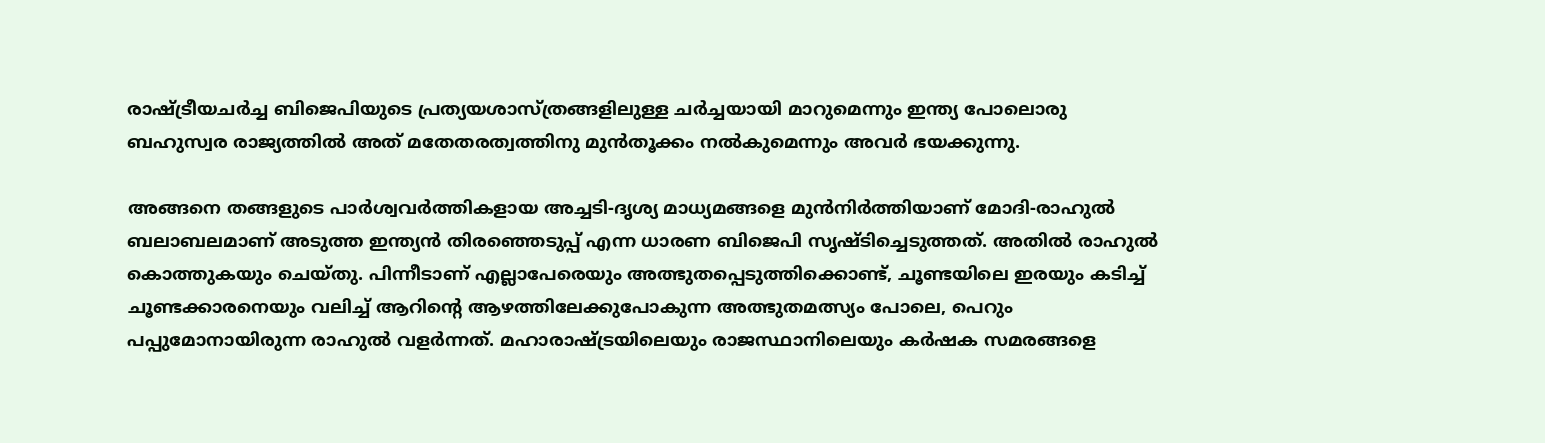രാഷ്ട്രീയചര്‍ച്ച ബിജെപിയുടെ പ്രത്യയശാസ്ത്രങ്ങളിലുള്ള ചര്‍ച്ചയായി മാറുമെന്നും ഇന്ത്യ പോലൊരു ബഹുസ്വര രാജ്യത്തില്‍ അത് മതേതരത്വത്തിനു മുന്‍തൂക്കം നല്‍കുമെന്നും അവര്‍ ഭയക്കുന്നു.

അങ്ങനെ തങ്ങളുടെ പാര്‍ശ്വവര്‍ത്തികളായ അച്ചടി-ദൃശ്യ മാധ്യമങ്ങളെ മുന്‍നിര്‍ത്തിയാണ് മോദി-രാഹുല്‍ ബലാബലമാണ് അടുത്ത ഇന്ത്യന്‍ തിരഞ്ഞെടുപ്പ് എന്ന ധാരണ ബിജെപി സൃഷ്ടിച്ചെടുത്തത്. അതില്‍ രാഹുല്‍ കൊത്തുകയും ചെയ്തു. പിന്നീടാണ് എല്ലാപേരെയും അത്ഭുതപ്പെടുത്തിക്കൊണ്ട്, ചൂണ്ടയിലെ ഇരയും കടിച്ച് ചൂണ്ടക്കാരനെയും വലിച്ച് ആറിന്റെ ആഴത്തിലേക്കുപോകുന്ന അത്ഭുതമത്സ്യം പോലെ, പെറും പപ്പുമോനായിരുന്ന രാഹുല്‍ വളര്‍ന്നത്. മഹാരാഷ്ട്രയിലെയും രാജസ്ഥാനിലെയും കര്‍ഷക സമരങ്ങളെ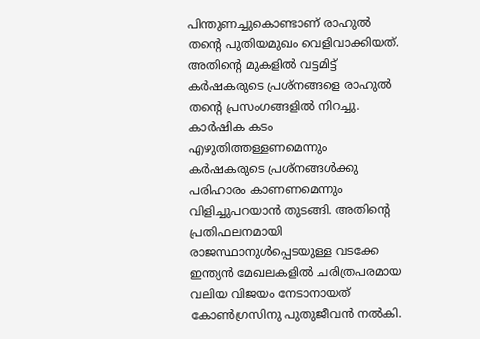പിന്തുണച്ചുകൊണ്ടാണ് രാഹുല്‍ തന്റെ പുതിയമുഖം വെളിവാക്കിയത്. അതിന്റെ മുകളില്‍ വട്ടമിട്ട് കര്‍ഷകരുടെ പ്രശ്നങ്ങളെ രാഹുല്‍ തന്റെ പ്രസംഗങ്ങളില്‍ നിറച്ചു. കാര്‍ഷിക കടം എഴുതിത്തള്ളണമെന്നും കര്‍ഷകരുടെ പ്രശ്നങ്ങള്‍ക്കു പരിഹാരം കാണണമെന്നും വിളിച്ചുപറയാന്‍ തുടങ്ങി. അതിന്റെ പ്രതിഫലനമായി രാജസ്ഥാനുള്‍പ്പെടയുള്ള വടക്കേ ഇന്ത്യന്‍ മേഖലകളില്‍ ചരിത്രപരമായ വലിയ വിജയം നേടാനായത് കോണ്‍ഗ്രസിനു പുതുജീവന്‍ നല്‍കി.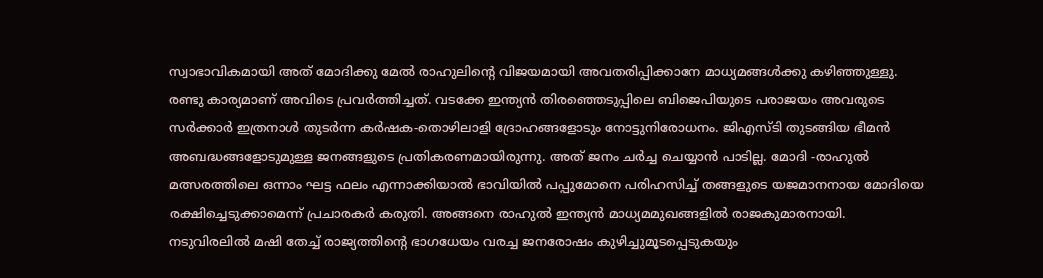സ്വാഭാവികമായി അത് മോദിക്കു മേല്‍ രാഹുലിന്റെ വിജയമായി അവതരിപ്പിക്കാനേ മാധ്യമങ്ങള്‍ക്കു കഴിഞ്ഞുള്ളു. രണ്ടു കാര്യമാണ് അവിടെ പ്രവര്‍ത്തിച്ചത്. വടക്കേ ഇന്ത്യന്‍ തിരഞ്ഞെടുപ്പിലെ ബിജെപിയുടെ പരാജയം അവരുടെ സര്‍ക്കാര്‍ ഇത്രനാള്‍ തുടര്‍ന്ന കര്‍ഷക-തൊഴിലാളി ദ്രോഹങ്ങളോടും നോട്ടുനിരോധനം. ജിഎസ്ടി തുടങ്ങിയ ഭീമന്‍ അബദ്ധങ്ങളോടുമുള്ള ജനങ്ങളുടെ പ്രതികരണമായിരുന്നു. അത് ജനം ചര്‍ച്ച ചെയ്യാന്‍ പാടില്ല. മോദി -രാഹുല്‍ മത്സരത്തിലെ ഒന്നാം ഘട്ട ഫലം എന്നാക്കിയാല്‍ ഭാവിയില്‍ പപ്പുമോനെ പരിഹസിച്ച് തങ്ങളുടെ യജമാനനായ മോദിയെ രക്ഷിച്ചെടുക്കാമെന്ന് പ്രചാരകര്‍ കരുതി. അങ്ങനെ രാഹുല്‍ ഇന്ത്യന്‍ മാധ്യമമുഖങ്ങളില്‍ രാജകുമാരനായി. നടുവിരലി‍ല്‍ മഷി തേച്ച് രാജ്യത്തിന്റെ ഭാഗധേയം വരച്ച ജനരോഷം കുഴിച്ചുമൂടപ്പെടുകയും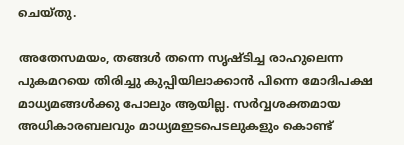ചെയ്തു.

അതേസമയം, തങ്ങള്‍ തന്നെ സൃ‍ഷ്ടിച്ച രാഹുലെന്ന പുകമറയെ തിരിച്ചു കുപ്പിയിലാക്കാന്‍ പിന്നെ മോദിപക്ഷ മാധ്യമങ്ങള്‍ക്കു പോലും ആയില്ല. സര്‍വ്വശക്തമായ അധികാരബലവും മാധ്യമഇടപെടലുകളും കൊണ്ട്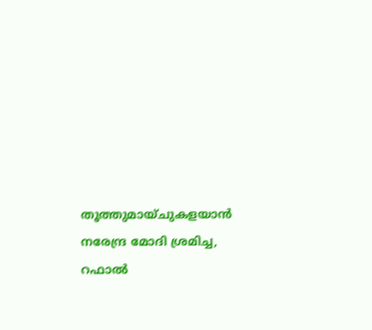തൂത്തുമായ്ചുകളയാന്‍ നരേന്ദ്ര മോദി ശ്രമിച്ച, റഫാല്‍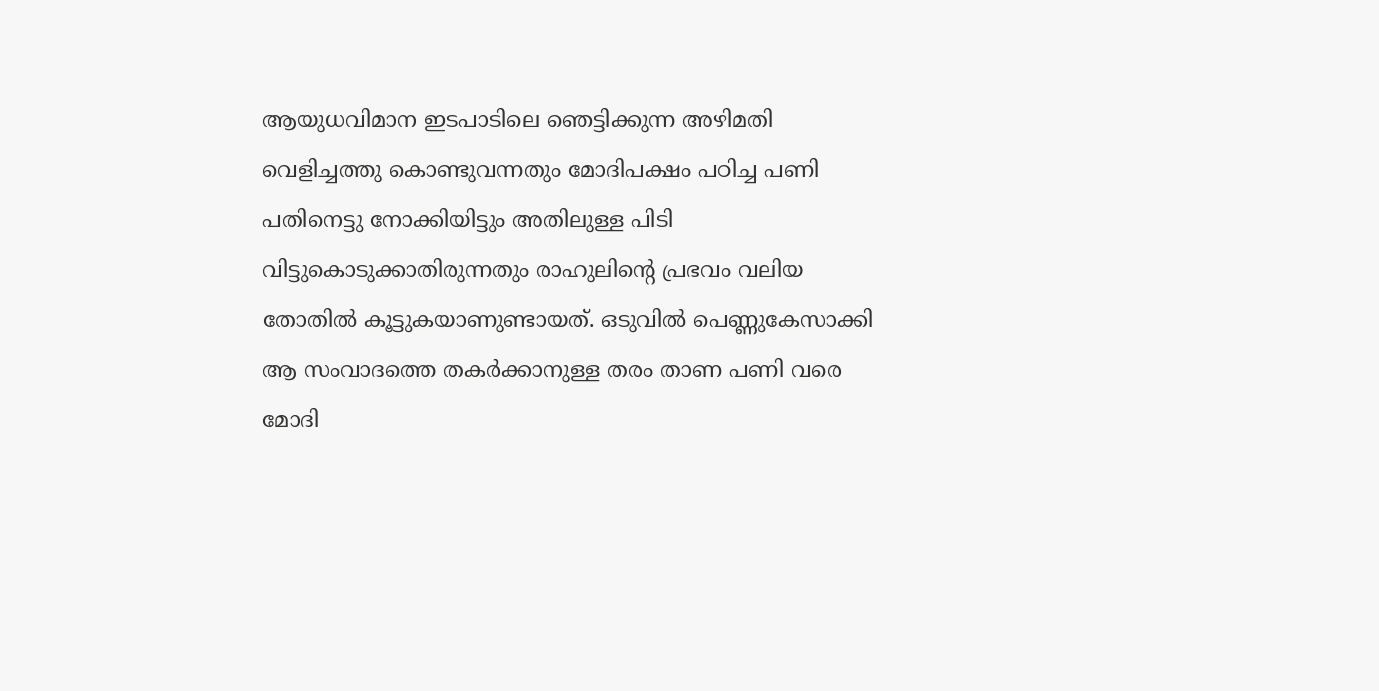ആയുധവിമാന ഇടപാടിലെ ഞെട്ടിക്കുന്ന അഴിമതി വെളിച്ചത്തു കൊണ്ടുവന്നതും മോദിപക്ഷം പഠിച്ച പണി പതിനെട്ടു നോക്കിയിട്ടും അതിലുള്ള പിടി വിട്ടുകൊടുക്കാതിരുന്നതും രാഹുലിന്റെ പ്രഭവം വലിയ തോതില്‍ കൂട്ടുകയാണുണ്ടായത്. ഒടുവില്‍ പെണ്ണുകേസാക്കി ആ സംവാദത്തെ തകര്‍ക്കാനുള്ള തരം താണ പണി വരെ മോദി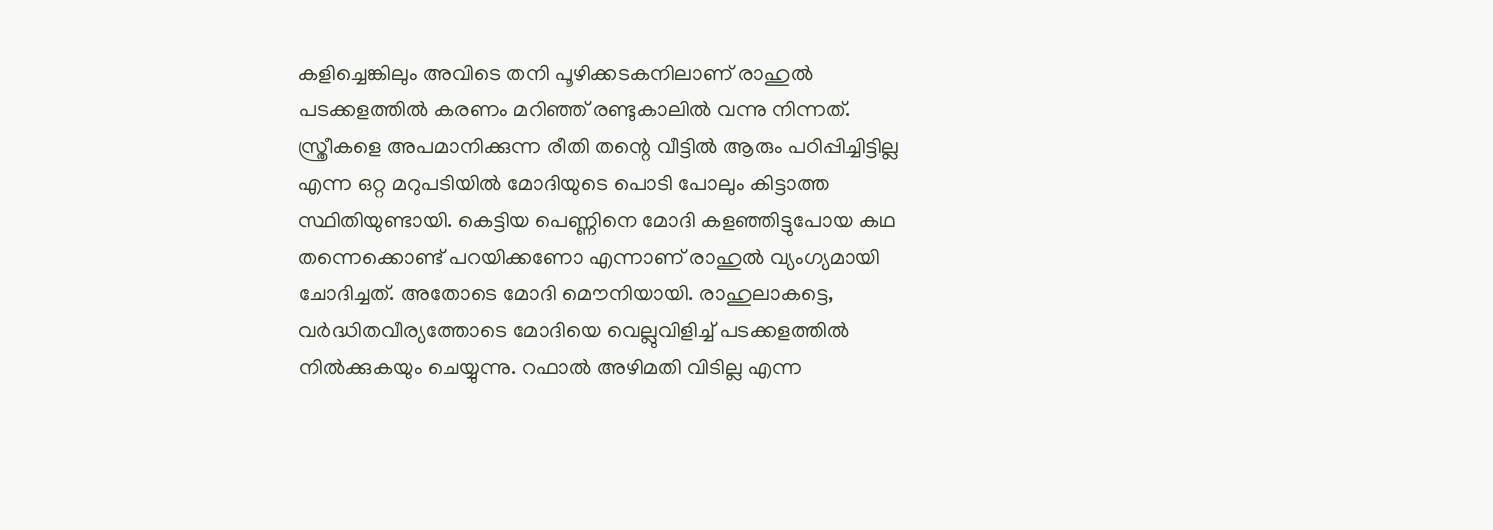കളിച്ചെങ്കിലും അവിടെ തനി പൂഴിക്കടകനിലാണ് രാഹുല്‍ പടക്കളത്തില്‍ കരണം മറിഞ്ഞ് രണ്ടുകാലില്‍ വന്നു നിന്നത്. സ്ത്രീകളെ അപമാനിക്കുന്ന രീതി തന്റെ വീട്ടില്‍ ആരും പഠിപ്പിച്ചിട്ടില്ല എന്ന ഒറ്റ മറുപടിയില്‍ മോദിയുടെ പൊടി പോലും കിട്ടാത്ത സ്ഥിതിയുണ്ടായി. കെട്ടിയ പെണ്ണിനെ മോദി കളഞ്ഞിട്ടുപോയ കഥ തന്നെക്കൊണ്ട് പറയിക്കണോ എന്നാണ് രാഹുല്‍ വ്യംഗ്യമായി ചോദിച്ചത്. അതോടെ മോദി മൌനിയായി. രാഹുലാകട്ടെ, വര്‍ദ്ധിതവീര്യത്തോടെ മോദിയെ വെല്ലുവിളിച്ച് പടക്കളത്തില്‍ നില്‍ക്കുകയും ചെയ്യുന്നു. റഫാല്‍ അഴിമതി വിടില്ല എന്ന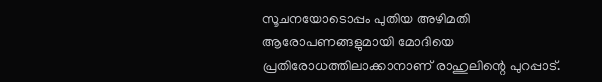സൂചനയോടൊപ്പം പുതിയ അഴിമതി ആരോപണങ്ങളുമായി മോദിയെ പ്രതിരോധത്തിലാക്കാനാണ് രാഹുലിന്റെ പുറപ്പാട്.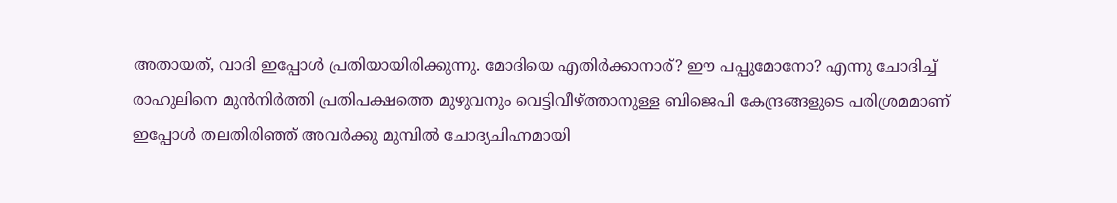അതായത്, വാദി ഇപ്പോള്‍ പ്രതിയായിരിക്കുന്നു. മോദിയെ എതിര്‍ക്കാനാര്? ഈ പപ്പുമോനോ? എന്നു ചോദിച്ച് രാഹുലിനെ മുന്‍നിര്‍ത്തി പ്രതിപക്ഷത്തെ മുഴുവനും വെട്ടിവീഴ്ത്താനുള്ള ബിജെപി കേന്ദ്രങ്ങളുടെ പരിശ്രമമാണ് ഇപ്പോള്‍ തലതിരിഞ്ഞ് അവര്‍ക്കു മുമ്പില്‍ ചോദ്യചിഹ്നമായി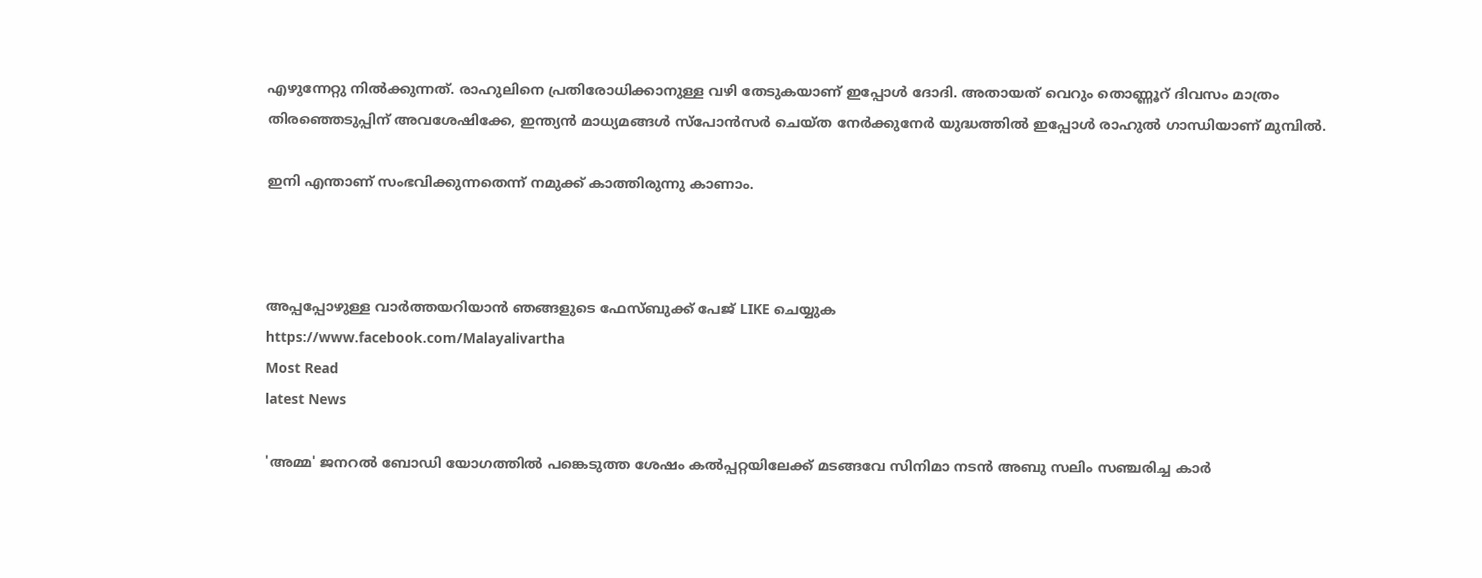എഴുന്നേറ്റു നില്‍ക്കുന്നത്. രാഹുലിനെ പ്രതിരോധിക്കാനുള്ള വഴി തേടുകയാണ് ഇപ്പോള്‍ ദോദി. അതായത് വെറും തൊണ്ണൂറ് ദിവസം മാത്രം തിരഞ്ഞെടുപ്പിന് അവശേഷിക്കേ, ഇന്ത്യന്‍ മാധ്യമങ്ങള്‍ സ്പോന്‍സര്‍ ചെയ്ത നേര്‍ക്കുനേര്‍ യുദ്ധത്തില്‍ ഇപ്പോള്‍ രാഹുല്‍ ഗാന്ധിയാണ് മുമ്പില്‍.

ഇനി എന്താണ് സംഭവിക്കുന്നതെന്ന് നമുക്ക് കാത്തിരുന്നു കാണാം.



അപ്പപ്പോഴുള്ള വാര്‍ത്തയറിയാന്‍ ഞങ്ങളുടെ ഫേസ്‌ബുക്ക്‌ പേജ് LIKE ചെയ്യുക
https://www.facebook.com/Malayalivartha
Most Read
latest News

'അമ്മ' ജനറൽ ബോഡി യോഗത്തിൽ പങ്കെടുത്ത ശേഷം കൽപ്പറ്റയിലേക്ക് മടങ്ങവേ സിനിമാ നടൻ അബു സലിം സഞ്ചരിച്ച കാർ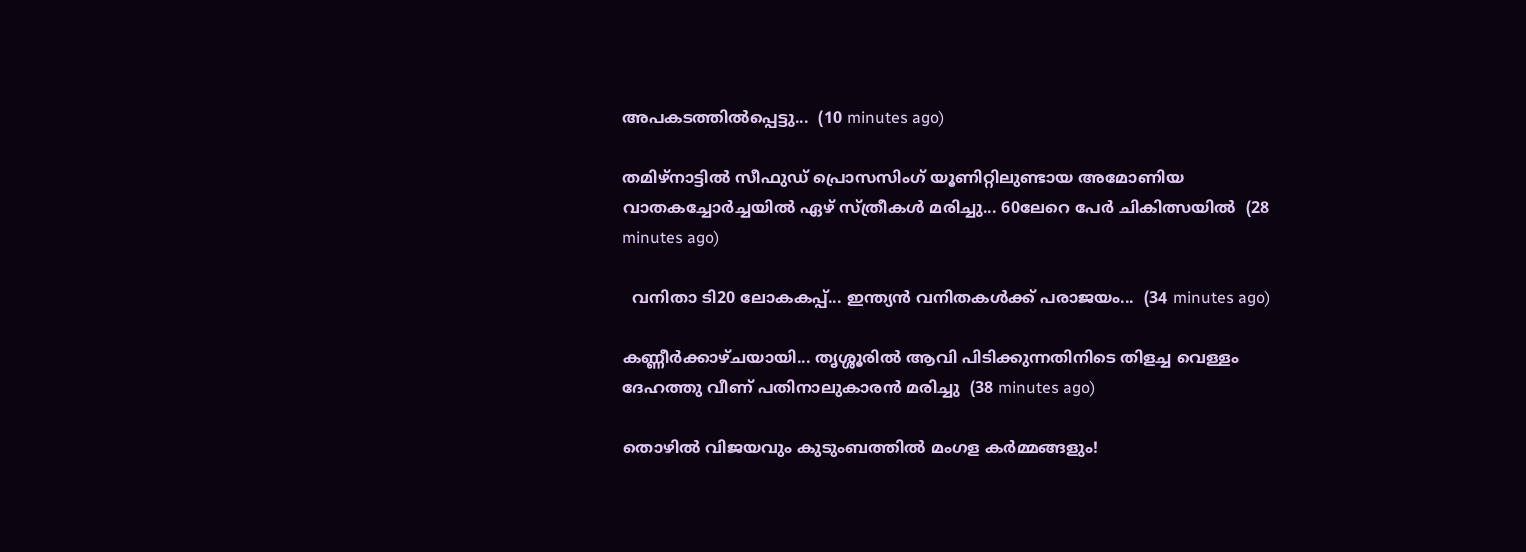അപകടത്തിൽപ്പെട്ടു...  (10 minutes ago)

തമിഴ്നാട്ടിൽ സീഫുഡ് പ്രൊസസിംഗ് യൂണിറ്റിലുണ്ടായ അമോണിയ വാതകച്ചോർച്ചയിൽ ഏഴ് സ്ത്രീകൾ മരിച്ചു... 60ലേറെ പേർ ചികിത്സയിൽ  (28 minutes ago)

  വനിതാ ടി20 ലോകകപ്പ്... ഇന്ത്യൻ വനിതകൾക്ക് പരാജയം...  (34 minutes ago)

കണ്ണീർക്കാഴ്ചയായി... തൃശ്ശൂരിൽ ആവി പിടിക്കുന്നതിനിടെ തിളച്ച വെള്ളം ദേഹത്തു വീണ് പതിനാലുകാരൻ മരിച്ചു  (38 minutes ago)

തൊഴിൽ വിജയവും കുടുംബത്തിൽ മംഗള കർമ്മങ്ങളും!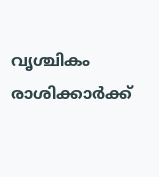വൃശ്ചികം രാശിക്കാർക്ക്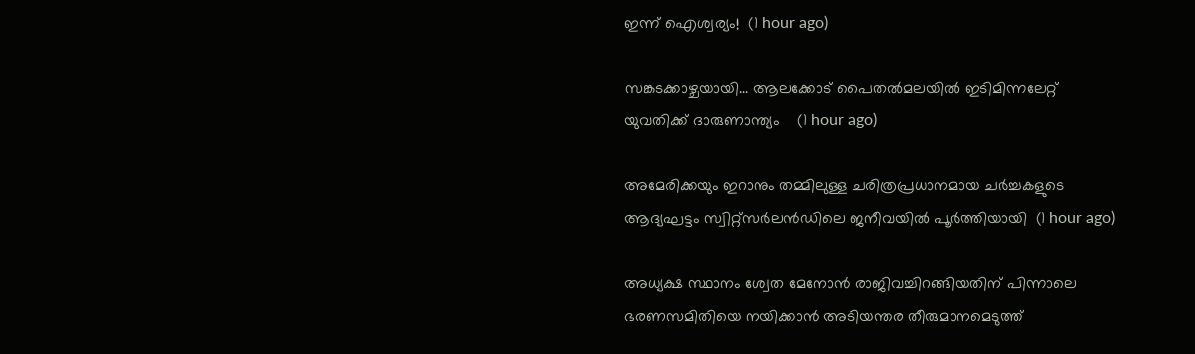ഇന്ന് ഐശ്വര്യം!  (1 hour ago)

സങ്കടക്കാഴ്ചയായി... ആലക്കോട് പൈതൽമലയിൽ ഇടിമിന്നലേറ്റ് യുവതിക്ക് ദാരുണാന്ത്യം‌    (1 hour ago)

അമേരിക്കയും ഇറാനും തമ്മിലുള്ള ചരിത്രപ്രധാനമായ ചർച്ചകളുടെ ആദ്യഘട്ടം സ്വിറ്റ്സർലൻഡിലെ ജനീവയിൽ പൂർത്തിയായി  (1 hour ago)

അധ്യക്ഷ സ്ഥാനം ശ്വേത മേനോൻ രാജിവച്ചിറങ്ങിയതിന് പിന്നാലെ ഭരണസമിതിയെ നയിക്കാൻ അടിയന്തര തീരുമാനമെടുത്ത്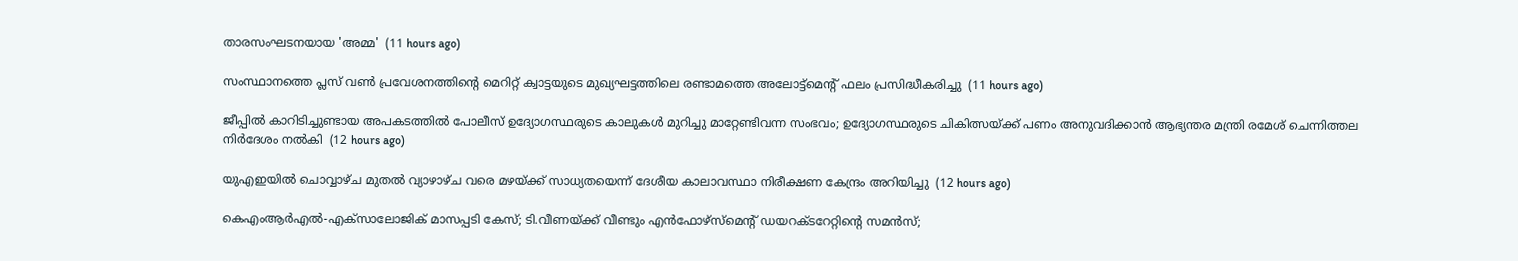താരസംഘടനയായ 'അമ്മ'  (11 hours ago)

സംസ്ഥാനത്തെ പ്ലസ് വൺ പ്രവേശനത്തിന്റെ മെറിറ്റ് ക്വാട്ടയുടെ മുഖ്യഘട്ടത്തിലെ രണ്ടാമത്തെ അലോട്ട്മെൻ്റ് ഫലം പ്രസിദ്ധീകരിച്ചു  (11 hours ago)

ജീപ്പിൽ കാറിടിച്ചുണ്ടായ അപകടത്തിൽ പോലീസ് ഉദ്യോഗസ്ഥരുടെ കാലുകൾ മുറിച്ചു മാറ്റേണ്ടിവന്ന സംഭവം; ഉദ്യോഗസ്ഥരുടെ ചികിത്സയ്ക്ക് പണം അനുവദിക്കാൻ ആഭ്യന്തര മന്ത്രി രമേശ്‌ ചെന്നിത്തല നിർദേശം നൽകി  (12 hours ago)

യുഎഇയിൽ ചൊവ്വാഴ്ച മുതൽ വ്യാഴാഴ്ച വരെ മഴയ്ക്ക് സാധ്യതയെന്ന് ദേശീയ കാലാവസ്ഥാ നിരീക്ഷണ കേന്ദ്രം അറിയിച്ചു  (12 hours ago)

കെഎംആർഎൽ-എക്‌സാലോജിക് മാസപ്പടി കേസ്; ടി.വീണയ്ക്ക് വീണ്ടും എൻഫോഴ്സ്മെന്റ് ഡയറക്ടറേറ്റിന്റെ സമൻസ്;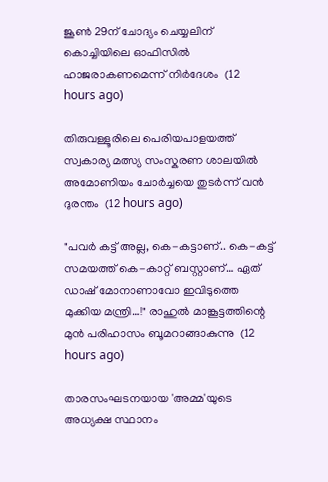ജൂൺ 29ന് ചോദ്യം ചെയ്യലിന് കൊച്ചിയിലെ ഓഫിസിൽ ഹാജരാകണമെന്ന് നിർദേശം  (12 hours ago)

തിരുവള്ളൂരിലെ പെരിയപാളയത്ത് സ്വകാര്യ മത്സ്യ സംസ്കരണ ശാലയിൽ അമോണിയം ചോർച്ചയെ തുടർന്ന് വൻ ദുരന്തം  (12 hours ago)

"പവർ കട്ട് അല്ല, കെ-കട്ടാണ്.. കെ-കട്ട് സമയത്ത് കെ-കാറ്റ് ബസ്റ്റാണ്… ഏത് ഡാഷ് മോനാണാവോ ഇവിടുത്തെ മുക്കിയ മന്ത്രി…!" രാഹുൽ മാങ്കൂട്ടത്തിന്റെ മുൻ പരിഹാസം ബൂമറാങ്ങാകുന്നു  (12 hours ago)

താരസംഘടനയായ 'അമ്മ'യുടെ അധ്യക്ഷ സ്ഥാനം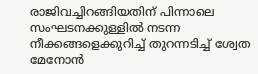രാജിവച്ചിറങ്ങിയതിന് പിന്നാലെ സംഘടനക്കുള്ളിൽ നടന്ന നീക്കങ്ങളെക്കുറിച്ച് തുറന്നടിച്ച് ശ്വേത മേനോൻ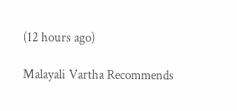(12 hours ago)

Malayali Vartha Recommends